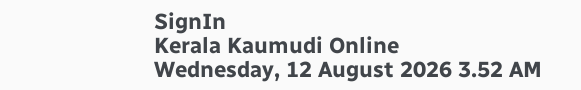SignIn
Kerala Kaumudi Online
Wednesday, 12 August 2026 3.52 AM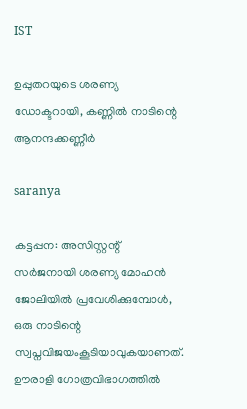IST

ഉപ്പുതറയുടെ ശരണ്യ ഡോക്ടറായി, കണ്ണിൽ നാടിന്റെ ആനന്ദക്കണ്ണീർ

saranya

കട്ടപ്പന: അസിസ്റ്റന്റ് സർജനായി ശരണ്യ മോഹൻ ജോലിയിൽ പ്രവേശിക്കുമ്പോൾ, ഒരു നാടിന്റെ സ്വപ്നവിജയംകൂടിയാവുകയാണത്. ഊരാളി ഗോത്രവിഭാഗത്തിൽ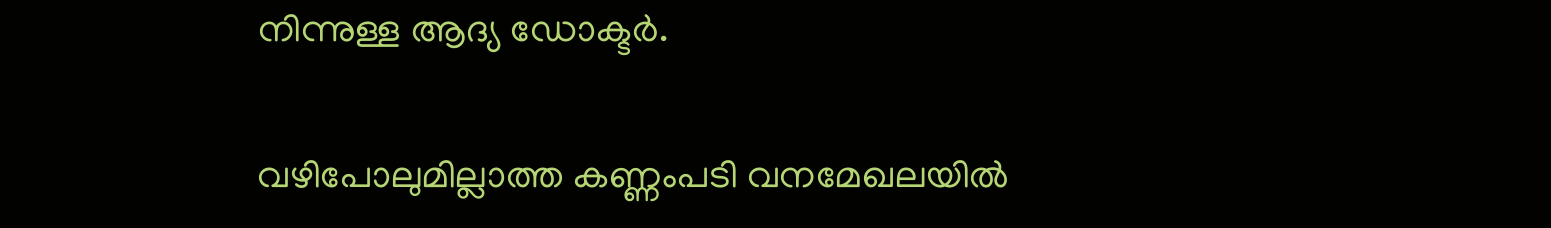നിന്നുള്ള ആദ്യ ഡോക്ടർ.

വഴിപോലുമില്ലാത്ത കണ്ണംപടി വനമേഖലയിൽ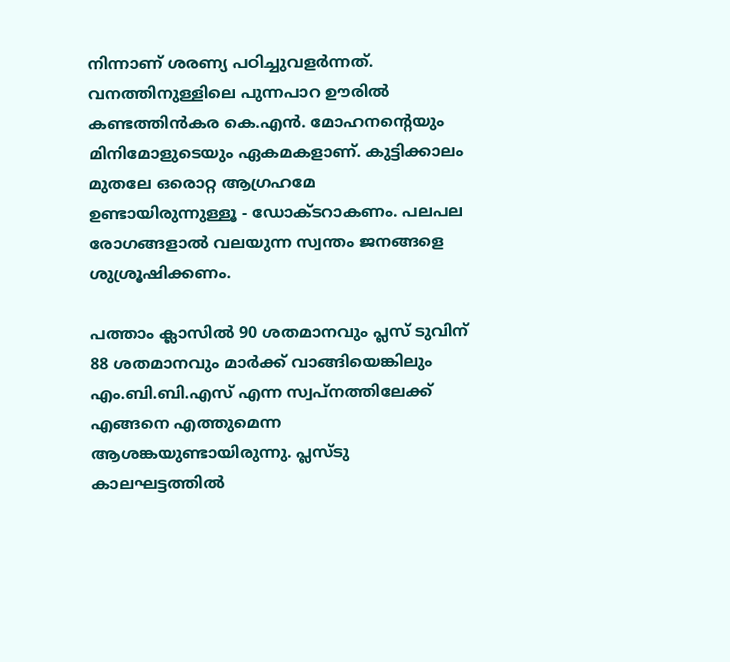നിന്നാണ് ശരണ്യ പഠിച്ചുവളർന്നത്. വനത്തിനുള്ളിലെ പുന്നപാറ ഊരിൽ കണ്ടത്തിൻകര കെ.എൻ. മോഹനന്റെയും മിനിമോളുടെയും ഏകമകളാണ്. കുട്ടിക്കാലം മുതലേ ഒരൊറ്റ ആഗ്രഹമേ ഉണ്ടായിരുന്നുള്ളൂ - ഡോക്ടറാകണം. പലപല രോഗങ്ങളാൽ വലയുന്ന സ്വന്തം ജനങ്ങളെ ശുശ്രൂഷിക്കണം.

പത്താം ക്ലാസിൽ 90 ശതമാനവും പ്ലസ് ടുവിന് 88 ശതമാനവും മാർക്ക് വാങ്ങിയെങ്കിലും എം.ബി.ബി.എസ് എന്ന സ്വപ്നത്തിലേക്ക് എങ്ങനെ എത്തുമെന്ന ആശങ്കയുണ്ടായിരുന്നു. പ്ലസ്ടു കാലഘട്ടത്തിൽ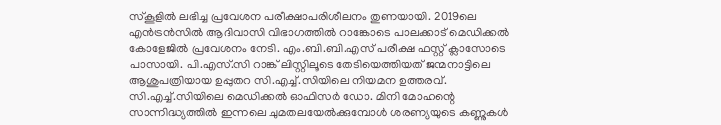സ്‌കൂളിൽ ലഭിച്ച പ്രവേശന പരീക്ഷാപരിശീലനം തുണയായി. 2019ലെ എൻട്രൻസിൽ ആദിവാസി വിഭാഗത്തിൽ റാങ്കോടെ പാലക്കാട് മെഡിക്കൽ കോളേജിൽ പ്രവേശനം നേടി. എം.ബി.ബി.എസ് പരീക്ഷ ഫസ്റ്റ് ക്ലാസോടെ പാസായി. പി.എസ്.സി റാങ്ക് ലിസ്റ്റിലൂടെ തേടിയെത്തിയത് ജന്മനാട്ടിലെ ആശുപത്രിയായ ഉപ്പുതറ സി.എച്ച്.സിയിലെ നിയമന ഉത്തരവ്. സി.എച്ച്.സിയിലെ മെഡിക്കൽ ഓഫിസർ ഡോ. മിനി മോഹന്റെ സാന്നിദ്ധ്യത്തിൽ ഇന്നലെ ചുമതലയേൽക്കുമ്പോൾ ശരണ്യയുടെ കണ്ണുകൾ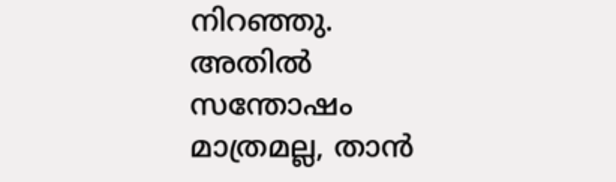നിറഞ്ഞു. അതിൽ സന്തോഷം മാത്രമല്ല, താൻ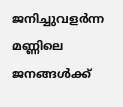ജനിച്ചുവളർന്ന മണ്ണിലെ ജനങ്ങൾക്ക്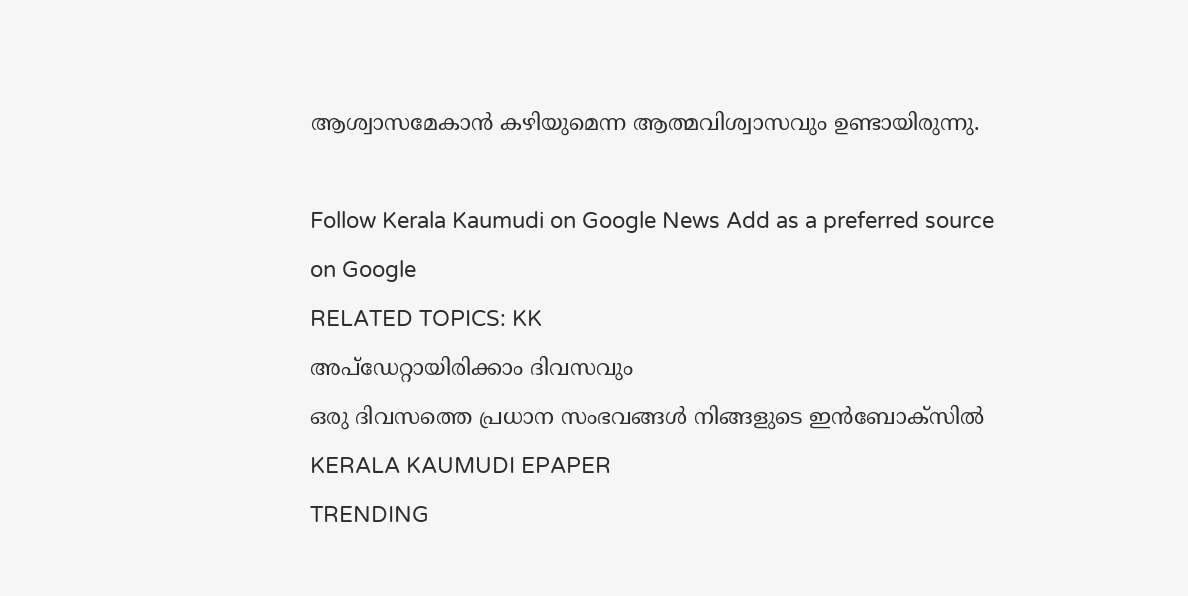ആശ്വാസമേകാൻ കഴിയുമെന്ന ആത്മവിശ്വാസവും ഉണ്ടായിരുന്നു.

Follow Kerala Kaumudi on Google News Add as a preferred source on Google
RELATED TOPICS: KK
അപ്ഡേറ്റായിരിക്കാം ദിവസവും
ഒരു ദിവസത്തെ പ്രധാന സംഭവങ്ങൾ നിങ്ങളുടെ ഇൻബോക്സിൽ
KERALA KAUMUDI EPAPER
TRENDING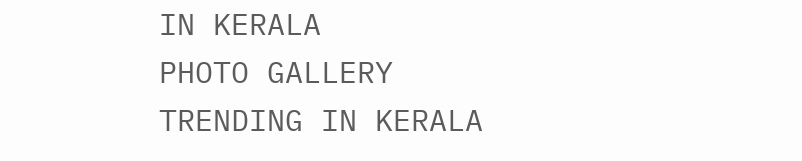IN KERALA
PHOTO GALLERY
TRENDING IN KERALA